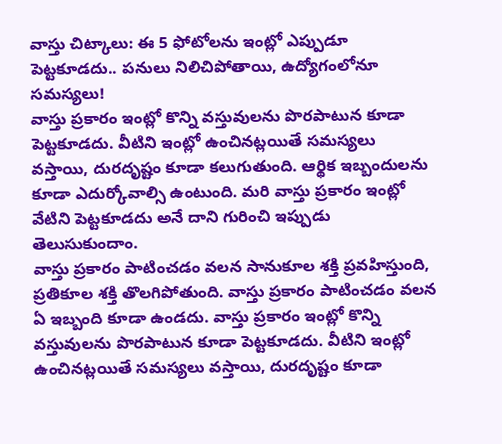వాస్తు చిట్కాలు: ఈ 5 ఫోటోలను ఇంట్లో ఎప్పుడూ పెట్టకూడదు.. పనులు నిలిచిపోతాయి, ఉద్యోగంలోనూ సమస్యలు!
వాస్తు ప్రకారం ఇంట్లో కొన్ని వస్తువులను పొరపాటున కూడా పెట్టకూడదు. వీటిని ఇంట్లో ఉంచినట్లయితే సమస్యలు వస్తాయి, దురదృష్టం కూడా కలుగుతుంది. ఆర్థిక ఇబ్బందులను కూడా ఎదుర్కోవాల్సి ఉంటుంది. మరి వాస్తు ప్రకారం ఇంట్లో వేటిని పెట్టకూడదు అనే దాని గురించి ఇప్పుడు తెలుసుకుందాం.
వాస్తు ప్రకారం పాటించడం వలన సానుకూల శక్తి ప్రవహిస్తుంది, ప్రతికూల శక్తి తొలగిపోతుంది. వాస్తు ప్రకారం పాటించడం వలన ఏ ఇబ్బంది కూడా ఉండదు. వాస్తు ప్రకారం ఇంట్లో కొన్ని వస్తువులను పొరపాటున కూడా పెట్టకూడదు. వీటిని ఇంట్లో ఉంచినట్లయితే సమస్యలు వస్తాయి, దురదృష్టం కూడా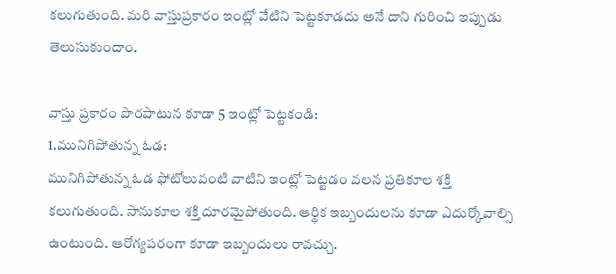కలుగుతుంది. మరి వాస్తుప్రకారం ఇంట్లో వేటిని పెట్టకూడదు అనే దాని గురించి ఇప్పుడు తెలుసుకుందాం.

వాస్తు ప్రకారం పొరపాటున కూడా 5 ఇంట్లో పెట్టకండి:
1.మునిగిపోతున్న ఓడ:
మునిగిపోతున్న ఓడ ఫోటోలువంటి వాటిని ఇంట్లో పెట్టడం వలన ప్రతికూల శక్తి కలుగుతుంది. సానుకూల శక్తి దూరమైపోతుంది. ఆర్థిక ఇబ్బందులను కూడా ఎదుర్కోవాల్సి ఉంటుంది. ఆరోగ్యపరంగా కూడా ఇబ్బందులు రావచ్చు.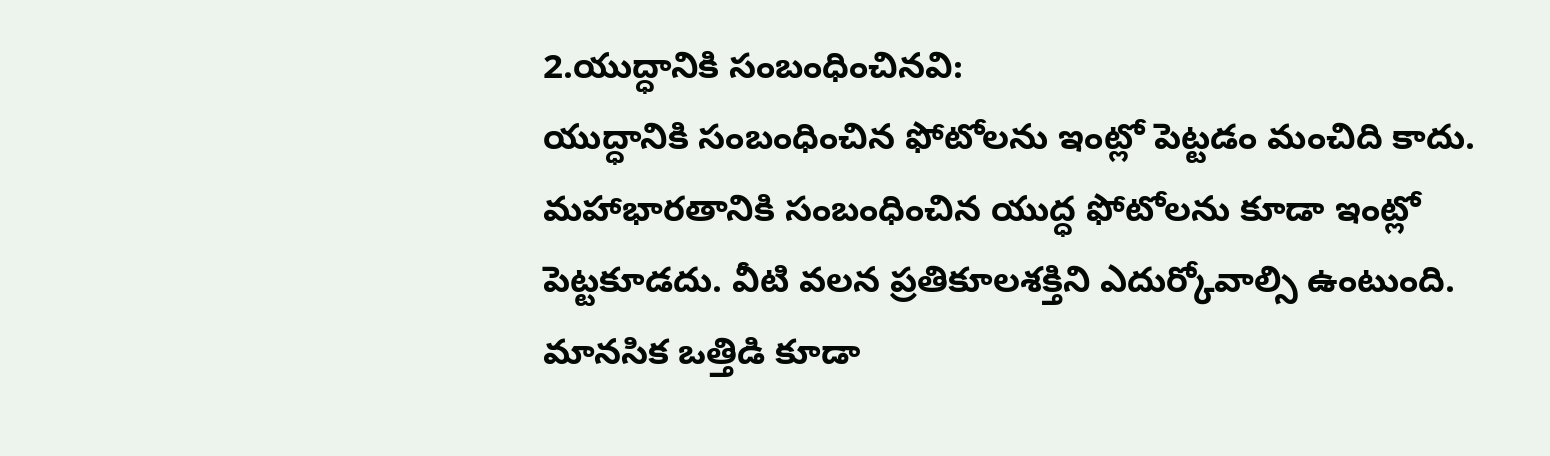2.యుద్ధానికి సంబంధించినవి:
యుద్ధానికి సంబంధించిన ఫోటోలను ఇంట్లో పెట్టడం మంచిది కాదు. మహాభారతానికి సంబంధించిన యుద్ధ ఫోటోలను కూడా ఇంట్లో పెట్టకూడదు. వీటి వలన ప్రతికూలశక్తిని ఎదుర్కోవాల్సి ఉంటుంది. మానసిక ఒత్తిడి కూడా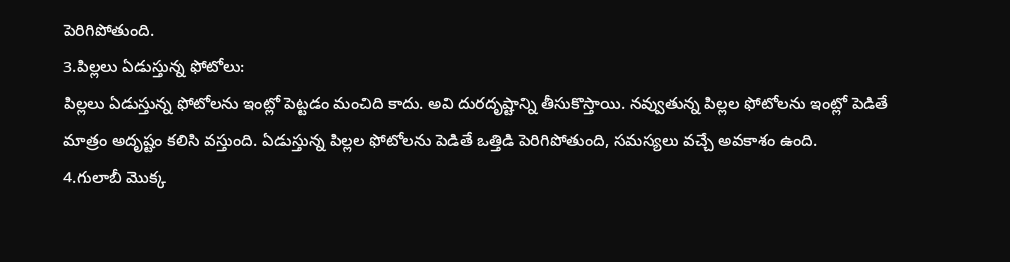పెరిగిపోతుంది.
3.పిల్లలు ఏడుస్తున్న ఫోటోలు:
పిల్లలు ఏడుస్తున్న ఫోటోలను ఇంట్లో పెట్టడం మంచిది కాదు. అవి దురదృష్టాన్ని తీసుకొస్తాయి. నవ్వుతున్న పిల్లల ఫోటోలను ఇంట్లో పెడితే మాత్రం అదృష్టం కలిసి వస్తుంది. ఏడుస్తున్న పిల్లల ఫోటోలను పెడితే ఒత్తిడి పెరిగిపోతుంది, సమస్యలు వచ్చే అవకాశం ఉంది.
4.గులాబీ మొక్క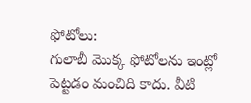ఫోటోలు:
గులాబీ మొక్క ఫోటోలను ఇంట్లో పెట్టడం మంచిది కాదు. వీటి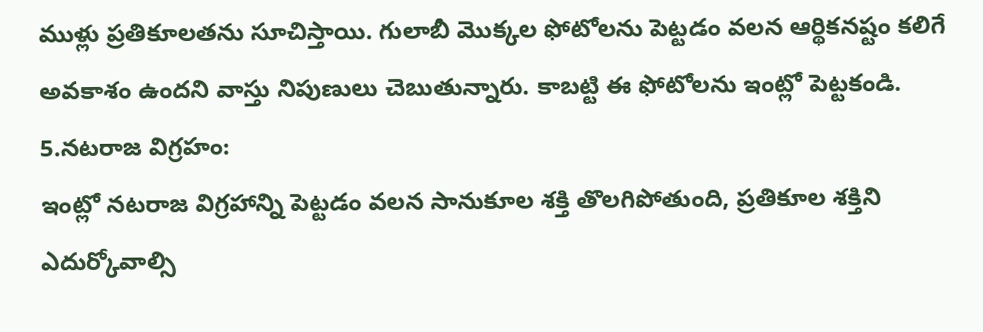ముళ్లు ప్రతికూలతను సూచిస్తాయి. గులాబీ మొక్కల ఫోటోలను పెట్టడం వలన ఆర్థికనష్టం కలిగే అవకాశం ఉందని వాస్తు నిపుణులు చెబుతున్నారు. కాబట్టి ఈ ఫోటోలను ఇంట్లో పెట్టకండి.
5.నటరాజ విగ్రహం:
ఇంట్లో నటరాజ విగ్రహాన్ని పెట్టడం వలన సానుకూల శక్తి తొలగిపోతుంది, ప్రతికూల శక్తిని ఎదుర్కోవాల్సి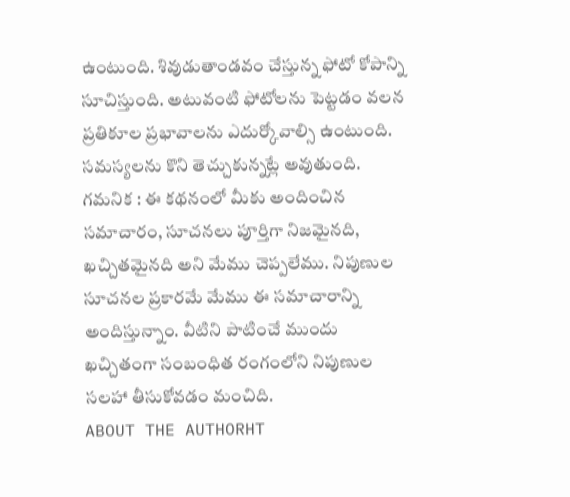ఉంటుంది. శివుడుతాండవం చేస్తున్న ఫోటో కోపాన్ని సూచిస్తుంది. అటువంటి ఫోటోలను పెట్టడం వలన ప్రతికూల ప్రభావాలను ఎదుర్కోవాల్సి ఉంటుంది. సమస్యలను కొని తెచ్చుకున్నట్లే అవుతుంది.
గమనిక : ఈ కథనంలో మీకు అందించిన సమాచారం, సూచనలు పూర్తిగా నిజమైనది, ఖచ్చితమైనది అని మేము చెప్పలేము. నిపుణుల సూచనల ప్రకారమే మేము ఈ సమాచారాన్ని అందిస్తున్నాం. వీటిని పాటించే ముందు ఖచ్చితంగా సంబంధిత రంగంలోని నిపుణుల సలహా తీసుకోవడం మంచిది.
ABOUT THE AUTHORHT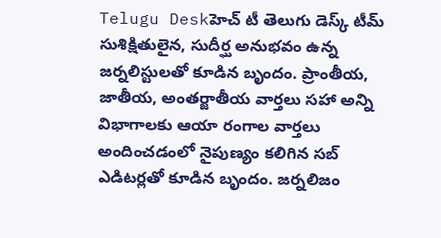Telugu Deskహెచ్ టీ తెలుగు డెస్క్ టీమ్ సుశిక్షితులైన, సుదీర్ఘ అనుభవం ఉన్న జర్నలిస్టులతో కూడిన బృందం. ప్రాంతీయ, జాతీయ, అంతర్జాతీయ వార్తలు సహా అన్ని విభాగాలకు ఆయా రంగాల వార్తలు అందించడంలో నైపుణ్యం కలిగిన సబ్ ఎడిటర్లతో కూడిన బృందం. జర్నలిజం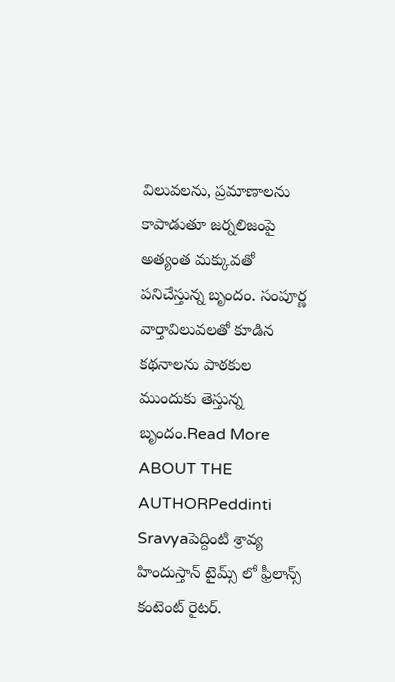విలువలను, ప్రమాణాలను కాపాడుతూ జర్నలిజంపై అత్యంత మక్కువతో పనిచేస్తున్న బృందం. సంపూర్ణ వార్తావిలువలతో కూడిన కథనాలను పాఠకుల ముందుకు తెస్తున్న బృందం.Read More
ABOUT THE AUTHORPeddinti Sravyaపెద్దింటి శ్రావ్య హిందుస్తాన్ టైమ్స్ లో ఫ్రీలాన్స్ కంటెంట్ రైటర్.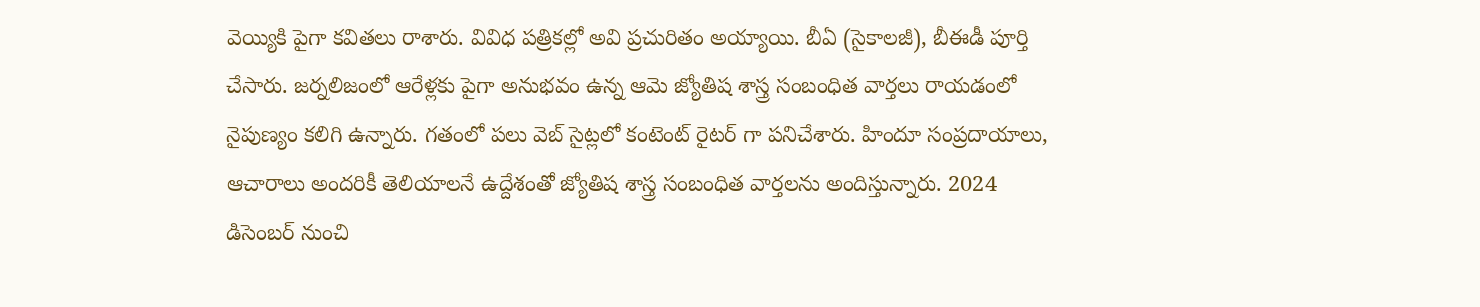వెయ్యికి పైగా కవితలు రాశారు. వివిధ పత్రికల్లో అవి ప్రచురితం అయ్యాయి. బీఏ (సైకాలజీ), బీఈడీ పూర్తి చేసారు. జర్నలిజంలో ఆరేళ్లకు పైగా అనుభవం ఉన్న ఆమె జ్యోతిష శాస్త్ర సంబంధిత వార్తలు రాయడంలో నైపుణ్యం కలిగి ఉన్నారు. గతంలో పలు వెబ్ సైట్లలో కంటెంట్ రైటర్ గా పనిచేశారు. హిందూ సంప్రదాయాలు, ఆచారాలు అందరికీ తెలియాలనే ఉద్దేశంతో జ్యోతిష శాస్త్ర సంబంధిత వార్తలను అందిస్తున్నారు. 2024 డిసెంబర్ నుంచి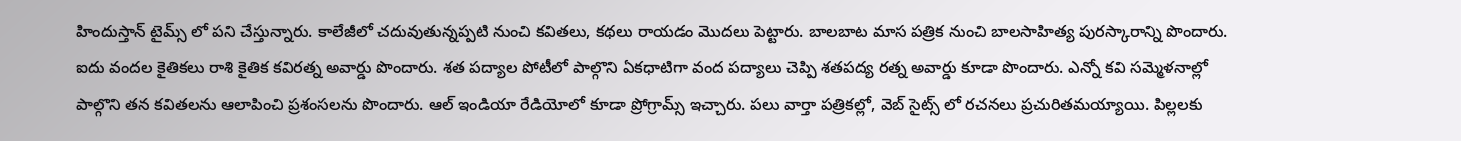హిందుస్తాన్ టైమ్స్ లో పని చేస్తున్నారు. కాలేజీలో చదువుతున్నప్పటి నుంచి కవితలు, కథలు రాయడం మొదలు పెట్టారు. బాలబాట మాస పత్రిక నుంచి బాలసాహిత్య పురస్కారాన్ని పొందారు. ఐదు వందల కైతికలు రాశి కైతిక కవిరత్న అవార్డు పొందారు. శత పద్యాల పోటీలో పాల్గొని ఏకధాటిగా వంద పద్యాలు చెప్పి శతపద్య రత్న అవార్డు కూడా పొందారు. ఎన్నో కవి సమ్మెళనాల్లో పాల్గొని తన కవితలను ఆలాపించి ప్రశంసలను పొందారు. ఆల్ ఇండియా రేడియోలో కూడా ప్రోగ్రామ్స్ ఇచ్చారు. పలు వార్తా పత్రికల్లో, వెబ్ సైట్స్ లో రచనలు ప్రచురితమయ్యాయి. పిల్లలకు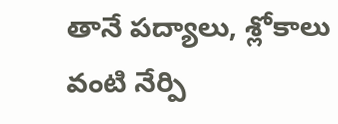తానే పద్యాలు, శ్లోకాలు వంటి నేర్పి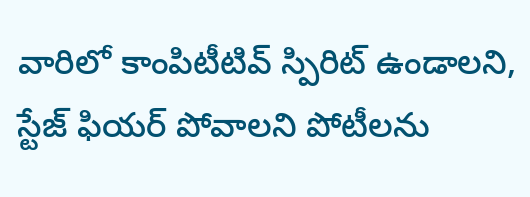వారిలో కాంపిటీటివ్ స్పిరిట్ ఉండాలని, స్టేజ్ ఫియర్ పోవాలని పోటీలను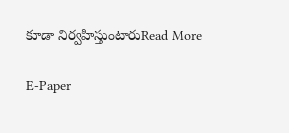కూడా నిర్వహిస్తుంటారుRead More

E-Paper